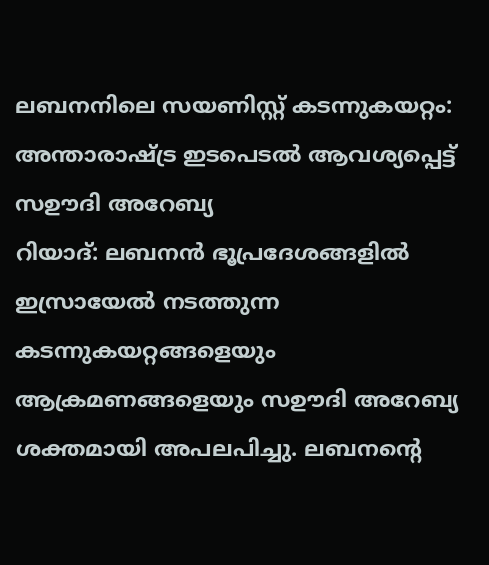ലബനനിലെ സയണിസ്റ്റ് കടന്നുകയറ്റം: അന്താരാഷ്ട്ര ഇടപെടൽ ആവശ്യപ്പെട്ട് സഊദി അറേബ്യ
റിയാദ്: ലബനൻ ഭൂപ്രദേശങ്ങളിൽ ഇസ്രായേൽ നടത്തുന്ന കടന്നുകയറ്റങ്ങളെയും ആക്രമണങ്ങളെയും സഊദി അറേബ്യ ശക്തമായി അപലപിച്ചു. ലബനന്റെ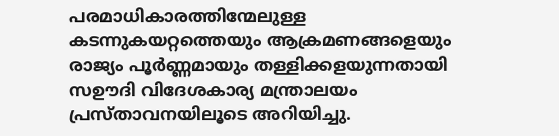പരമാധികാരത്തിന്മേലുള്ള കടന്നുകയറ്റത്തെയും ആക്രമണങ്ങളെയും രാജ്യം പൂർണ്ണമായും തള്ളിക്കളയുന്നതായി സഊദി വിദേശകാര്യ മന്ത്രാലയം പ്രസ്താവനയിലൂടെ അറിയിച്ചു.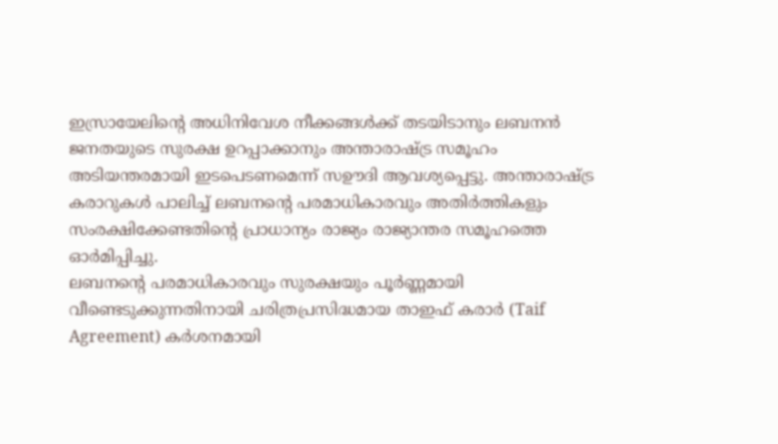ഇസ്രായേലിന്റെ അധിനിവേശ നീക്കങ്ങൾക്ക് തടയിടാനും ലബനൻ ജനതയുടെ സുരക്ഷ ഉറപ്പാക്കാനും അന്താരാഷ്ട്ര സമൂഹം അടിയന്തരമായി ഇടപെടണമെന്ന് സഊദി ആവശ്യപ്പെട്ടു. അന്താരാഷ്ട്ര കരാറുകൾ പാലിച്ച് ലബനന്റെ പരമാധികാരവും അതിർത്തികളും സംരക്ഷിക്കേണ്ടതിന്റെ പ്രാധാന്യം രാജ്യം രാജ്യാന്തര സമൂഹത്തെ ഓർമിപ്പിച്ചു.
ലബനന്റെ പരമാധികാരവും സുരക്ഷയും പൂർണ്ണമായി വീണ്ടെടുക്കുന്നതിനായി ചരിത്രപ്രസിദ്ധമായ താഇഫ് കരാർ (Taif Agreement) കർശനമായി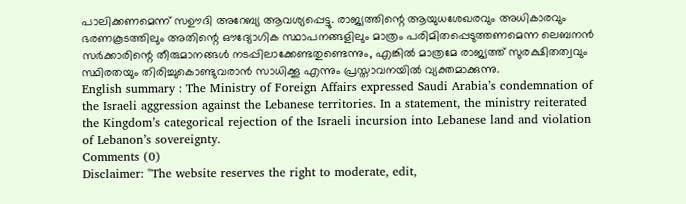പാലിക്കണമെന്ന് സഊദി അറേബ്യ ആവശ്യപ്പെട്ടു. രാജ്യത്തിന്റെ ആയുധശേഖരവും അധികാരവും ഭരണകൂടത്തിലും അതിന്റെ ഔദ്യോഗിക സ്ഥാപനങ്ങളിലും മാത്രം പരിമിതപ്പെടുത്തണമെന്ന ലെബനൻ സർക്കാരിന്റെ തീരുമാനങ്ങൾ നടപ്പിലാക്കേണ്ടതുണ്ടെന്നും, എങ്കിൽ മാത്രമേ രാജ്യത്ത് സുരക്ഷിതത്വവും സ്ഥിരതയും തിരിച്ചുകൊണ്ടുവരാൻ സാധിക്കൂ എന്നും പ്രസ്താവനയിൽ വ്യക്തമാക്കുന്നു.
English summary : The Ministry of Foreign Affairs expressed Saudi Arabia’s condemnation of the Israeli aggression against the Lebanese territories. In a statement, the ministry reiterated the Kingdom’s categorical rejection of the Israeli incursion into Lebanese land and violation of Lebanon’s sovereignty.
Comments (0)
Disclaimer: "The website reserves the right to moderate, edit,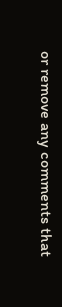or remove any comments that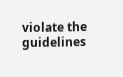violate the guidelines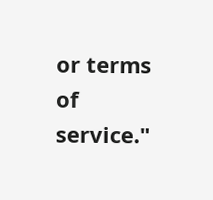or terms of service."